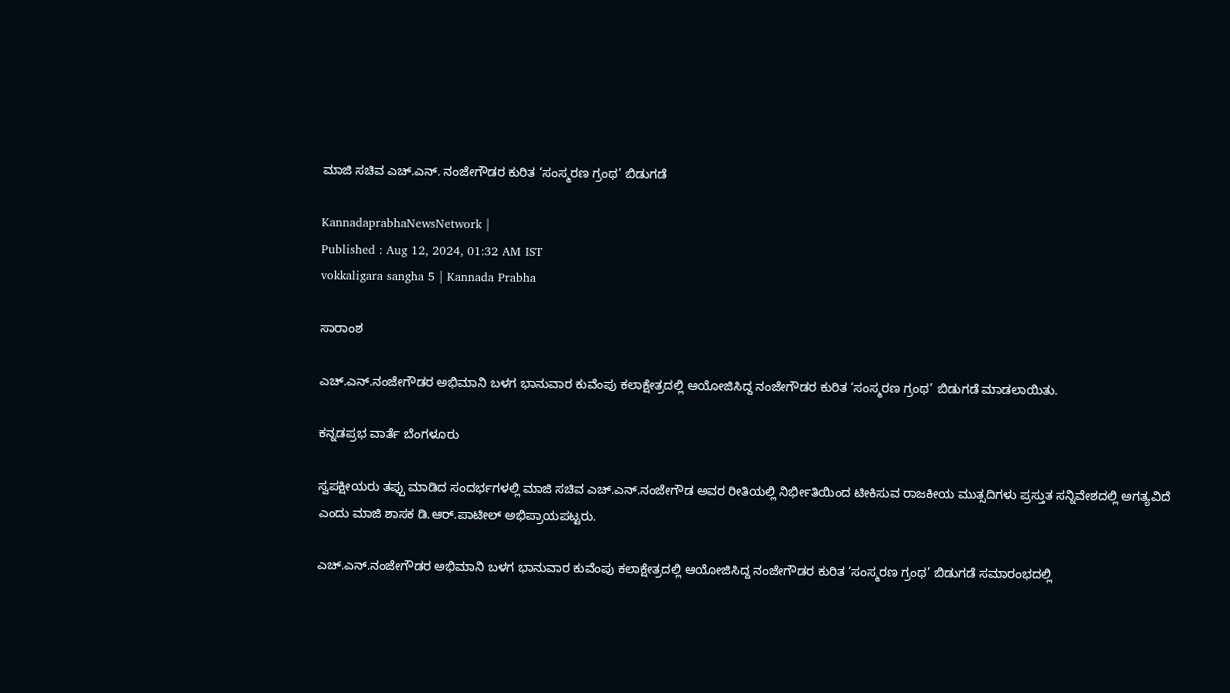ಮಾಜಿ ಸಚಿವ ಎಚ್‌.ಎನ್. ನಂಜೇಗೌಡರ ಕುರಿತ ‘ಸಂಸ್ಮರಣ ಗ್ರಂಥ’ ಬಿಡುಗಡೆ

KannadaprabhaNewsNetwork |
Published : Aug 12, 2024, 01:32 AM IST
vokkaligara sangha 5 | Kannada Prabha

ಸಾರಾಂಶ

ಎಚ್.ಎನ್.ನಂಜೇಗೌಡರ ಅಭಿಮಾನಿ ಬಳಗ ಭಾನುವಾರ ಕುವೆಂಪು ಕಲಾಕ್ಷೇತ್ರದಲ್ಲಿ ಆಯೋಜಿಸಿದ್ದ ನಂಜೇಗೌಡರ ಕುರಿತ ‘ಸಂಸ್ಮರಣ ಗ್ರಂಥ’ ಬಿಡುಗಡೆ ಮಾಡಲಾಯಿತು.

ಕನ್ನಡಪ್ರಭ ವಾರ್ತೆ ಬೆಂಗಳೂರು

ಸ್ವಪಕ್ಷೀಯರು ತಪ್ಪು ಮಾಡಿದ ಸಂದರ್ಭಗಳಲ್ಲಿ ಮಾಜಿ ಸಚಿವ ಎಚ್.ಎನ್.ನಂಜೇಗೌಡ ಅವರ ರೀತಿಯಲ್ಲಿ ನಿರ್ಭೀತಿಯಿಂದ ಟೀಕಿಸುವ ರಾಜಕೀಯ ಮುತ್ಸದಿಗಳು ಪ್ರಸ್ತುತ ಸನ್ನಿವೇಶದಲ್ಲಿ ಅಗತ್ಯವಿದೆ ಎಂದು ಮಾಜಿ ಶಾಸಕ ಡಿ.ಆರ್.ಪಾಟೀಲ್ ಅಭಿಪ್ರಾಯಪಟ್ಟರು.

ಎಚ್.ಎನ್.ನಂಜೇಗೌಡರ ಅಭಿಮಾನಿ ಬಳಗ ಭಾನುವಾರ ಕುವೆಂಪು ಕಲಾಕ್ಷೇತ್ರದಲ್ಲಿ ಆಯೋಜಿಸಿದ್ದ ನಂಜೇಗೌಡರ ಕುರಿತ ‘ಸಂಸ್ಮರಣ ಗ್ರಂಥ’ ಬಿಡುಗಡೆ ಸಮಾರಂಭದಲ್ಲಿ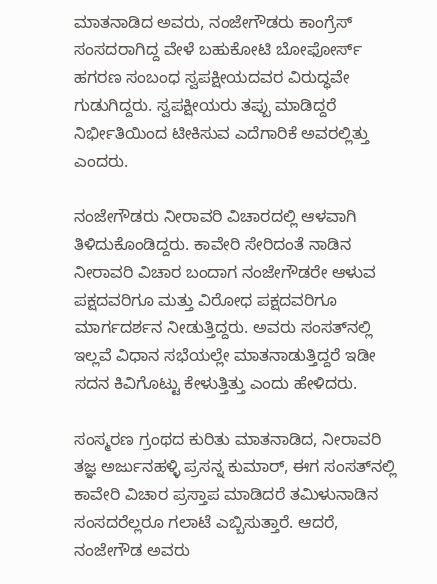ಮಾತನಾಡಿದ ಅವರು, ನಂಜೇಗೌಡರು ಕಾಂಗ್ರೆಸ್ ಸಂಸದರಾಗಿದ್ದ ವೇಳೆ ಬಹುಕೋಟಿ ಬೋಫೋರ್ಸ್ ಹಗರಣ ಸಂಬಂಧ ಸ್ವಪಕ್ಷೀಯದವರ ವಿರುದ್ಧವೇ ಗುಡುಗಿದ್ದರು. ಸ್ವಪಕ್ಷೀಯರು ತಪ್ಪು ಮಾಡಿದ್ದರೆ ನಿರ್ಭೀತಿಯಿಂದ ಟೀಕಿಸುವ ಎದೆಗಾರಿಕೆ ಅವರಲ್ಲಿತ್ತು ಎಂದರು.

ನಂಜೇಗೌಡರು ನೀರಾವರಿ ವಿಚಾರದಲ್ಲಿ ಆಳವಾಗಿ ತಿಳಿದುಕೊಂಡಿದ್ದರು. ಕಾವೇರಿ ಸೇರಿದಂತೆ ನಾಡಿನ ನೀರಾವರಿ ವಿಚಾರ ಬಂದಾಗ ನಂಜೇಗೌಡರೇ ಆಳುವ ಪಕ್ಷದವರಿಗೂ ಮತ್ತು ವಿರೋಧ ಪಕ್ಷದವರಿಗೂ ಮಾರ್ಗದರ್ಶನ ನೀಡುತ್ತಿದ್ದರು. ಅವರು ಸಂಸತ್‌ನಲ್ಲಿ ಇಲ್ಲವೆ ವಿಧಾನ ಸಭೆಯಲ್ಲೇ ಮಾತನಾಡುತ್ತಿದ್ದರೆ ಇಡೀ ಸದನ ಕಿವಿಗೊಟ್ಟು ಕೇಳುತ್ತಿತ್ತು ಎಂದು ಹೇಳಿದರು.

ಸಂಸ್ಮರಣ ಗ್ರಂಥದ ಕುರಿತು ಮಾತನಾಡಿದ, ನೀರಾವರಿ ತಜ್ಞ ಅರ್ಜುನಹಳ್ಳಿ ಪ್ರಸನ್ನ ಕುಮಾರ್, ಈಗ ಸಂಸತ್‌ನಲ್ಲಿ ಕಾವೇರಿ ವಿಚಾರ ಪ್ರಸ್ತಾಪ ಮಾಡಿದರೆ ತಮಿಳುನಾಡಿನ ಸಂಸದರೆಲ್ಲರೂ ಗಲಾಟೆ ಎಬ್ಬಿಸುತ್ತಾರೆ. ಆದರೆ, ನಂಜೇಗೌಡ ಅವರು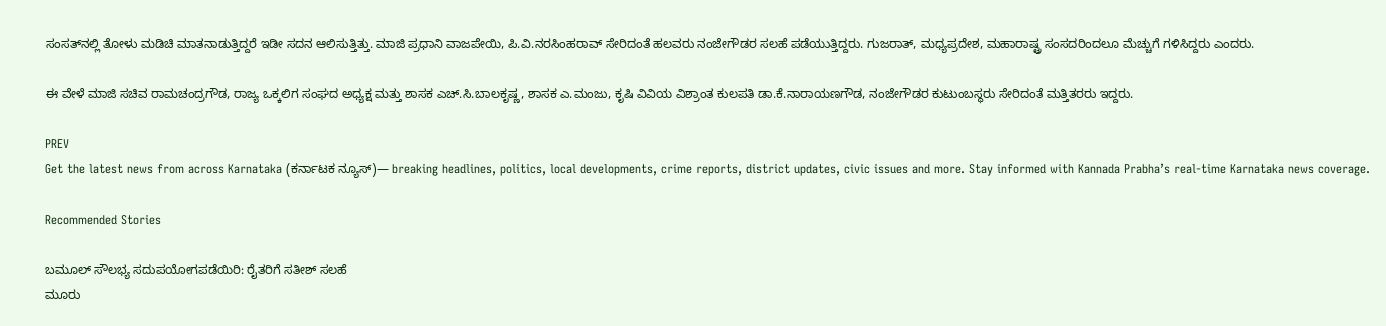ಸಂಸತ್‌ನಲ್ಲಿ ತೋಳು ಮಡಿಚಿ ಮಾತನಾಡುತ್ತಿದ್ದರೆ ಇಡೀ ಸದನ ಆಲಿಸುತ್ತಿತ್ತು. ಮಾಜಿ ಪ್ರಧಾನಿ ವಾಜಪೇಯಿ, ಪಿ.ವಿ.ನರಸಿಂಹರಾವ್ ಸೇರಿದಂತೆ ಹಲವರು ನಂಜೇಗೌಡರ ಸಲಹೆ ಪಡೆಯುತ್ತಿದ್ದರು. ಗುಜರಾತ್, ಮಧ್ಯಪ್ರದೇಶ, ಮಹಾರಾಷ್ಟ್ರ ಸಂಸದರಿಂದಲೂ ಮೆಚ್ಚುಗೆ ಗಳಿಸಿದ್ದರು ಎಂದರು.

ಈ ವೇಳೆ ಮಾಜಿ ಸಚಿವ ರಾಮಚಂದ್ರಗೌಡ, ರಾಜ್ಯ ಒಕ್ಕಲಿಗ ಸಂಘದ ಅಧ್ಯಕ್ಷ ಮತ್ತು ಶಾಸಕ ಎಚ್‌.ಸಿ.ಬಾಲಕೃಷ್ಣ, ಶಾಸಕ ಎ.ಮಂಜು, ಕೃಷಿ ವಿವಿಯ ವಿಶ್ರಾಂತ ಕುಲಪತಿ ಡಾ.ಕೆ.ನಾರಾಯಣಗೌಡ, ನಂಜೇಗೌಡರ ಕುಟುಂಬಸ್ಥರು ಸೇರಿದಂತೆ ಮತ್ತಿತರರು ಇದ್ದರು.

PREV
Get the latest news from across Karnataka (ಕರ್ನಾಟಕ ನ್ಯೂಸ್)— breaking headlines, politics, local developments, crime reports, district updates, civic issues and more. Stay informed with Kannada Prabha’s real‑time Karnataka news coverage.

Recommended Stories

ಬಮೂಲ್ ಸೌಲಭ್ಯ ಸದುಪಯೋಗಪಡೆಯಿರಿ: ರೈತರಿಗೆ ಸತೀಶ್ ಸಲಹೆ
ಮೂರು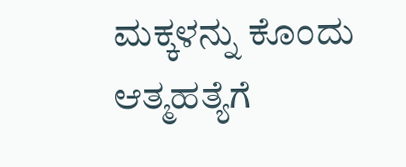ಮಕ್ಕಳನ್ನು ಕೊಂದು ಆತ್ಮಹತ್ಯೆಗೆ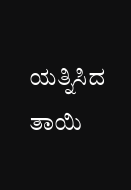ಯತ್ನಿಸಿದ ತಾಯಿ